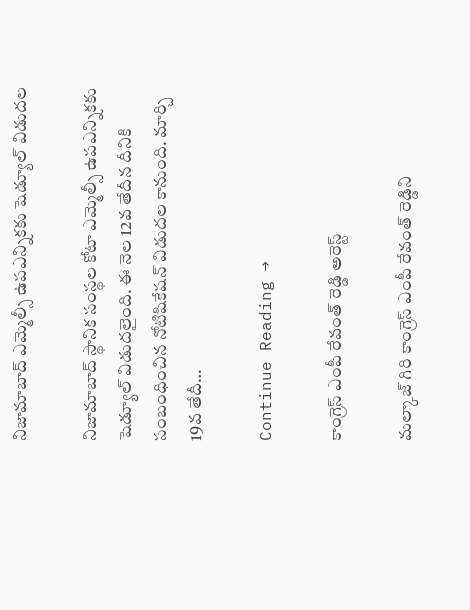నిజామాబాద్‌ ఎమ్మెల్సీ ఉపఎన్నికకు షెడ్యూల్‌ విడుదల

నిజామాబాద్‌ స్థానిక సంస్థల కోటా ఎమ్మెల్సీ ఉపఎన్నికకు షెడ్యూల్‌ విడుదలైంది. ఈ నెల 12వ తేదీన దీనికి సంబంధించిన నోటిషికేషన్‌ విడుదల కానుంది. మార్చి 19వ తేదీ…

Continue Reading →

కాంగ్రెస్ ఎంపీ రేవంత్ రెడ్డి అరెస్ట్

మల్కాజ్ గిరి కాంగ్రెస్ ఎంపీ రేవంత్ రెడ్డిని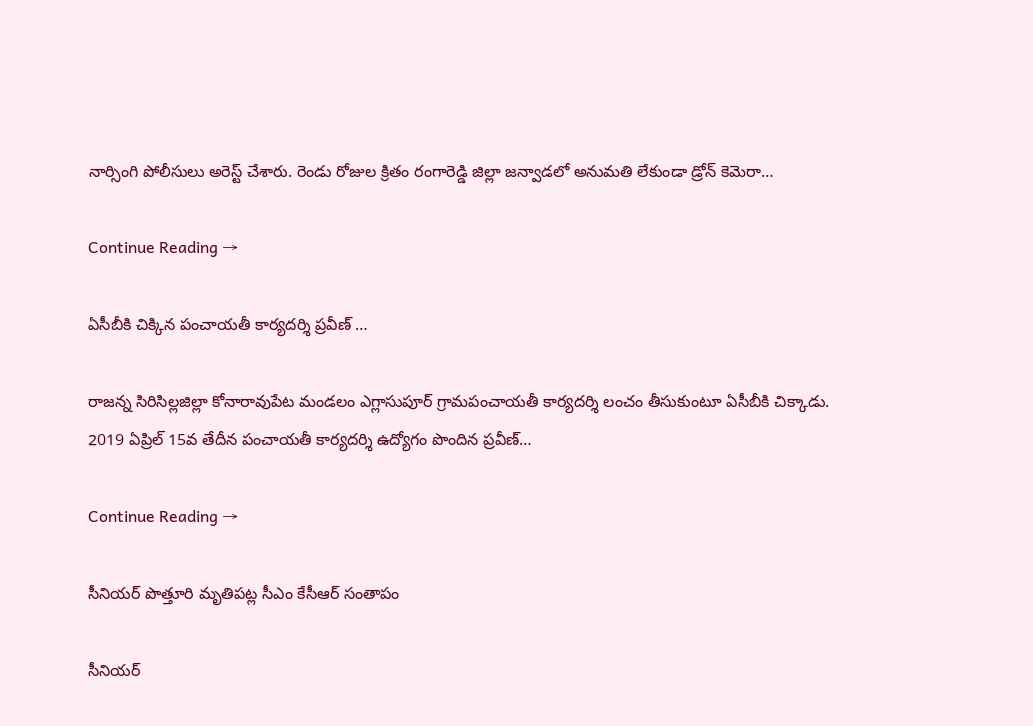నార్సింగి పోలీసులు అరెస్ట్ చేశారు. రెండు రోజుల క్రితం రంగారెడ్డి జిల్లా జన్వాడలో అనుమతి లేకుండా డ్రోన్ కెమెరా…

Continue Reading →

ఏసీబీకి చిక్కిన పంచాయతీ కార్యదర్శి ప్రవీణ్‌ …

రాజన్న సిరిసిల్లజిల్లా కోనారావుపేట మండలం ఎగ్లాసుపూర్‌ గ్రామపంచాయతీ కార్యదర్శి లంచం తీసుకుంటూ ఏసీబీకి చిక్కాడు. 2019 ఏప్రిల్‌ 15వ తేదీన పంచాయతీ కార్యదర్శి ఉద్యోగం పొందిన ప్రవీణ్‌…

Continue Reading →

సీనియర్‌ పొత్తూరి మృతిపట్ల సీఎం కేసీఆర్‌ సంతాపం

సీనియర్‌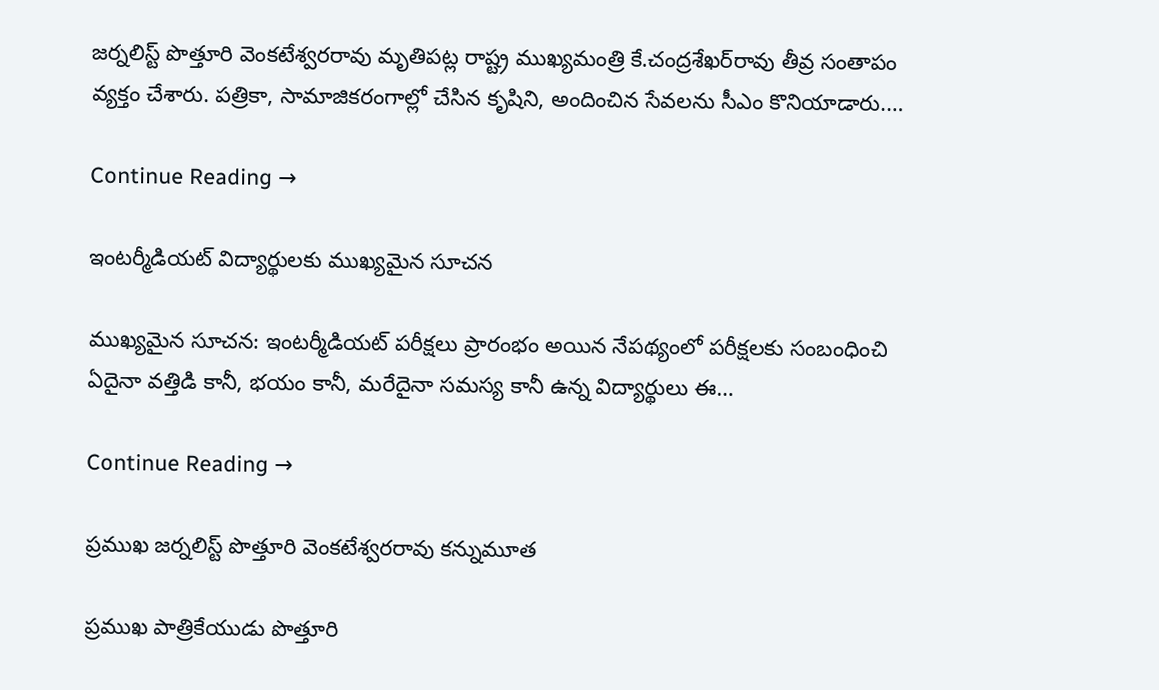జర్నలిస్ట్‌ పొత్తూరి వెంకటేశ్వరరావు మృతిపట్ల రాష్ట్ర ముఖ్యమంత్రి కే.చంద్రశేఖర్‌రావు తీవ్ర సంతాపం వ్యక్తం చేశారు. పత్రికా, సామాజికరంగాల్లో చేసిన కృషిని, అందించిన సేవలను సీఎం కొనియాడారు.…

Continue Reading →

ఇంటర్మీడియట్ విద్యార్థులకు ముఖ్యమైన సూచన

ముఖ్యమైన సూచన: ఇంటర్మీడియట్ పరీక్షలు ప్రారంభం అయిన నేపథ్యంలో పరీక్షలకు సంబంధించి ఏదైనా వత్తిడి కానీ, భయం కానీ, మరేదైనా సమస్య కానీ ఉన్న విద్యార్థులు ఈ…

Continue Reading →

ప్రముఖ జర్నలిస్ట్‌ పొత్తూరి వెంకటేశ్వరరావు కన్నుమూత

ప్రముఖ పాత్రికేయుడు పొత్తూరి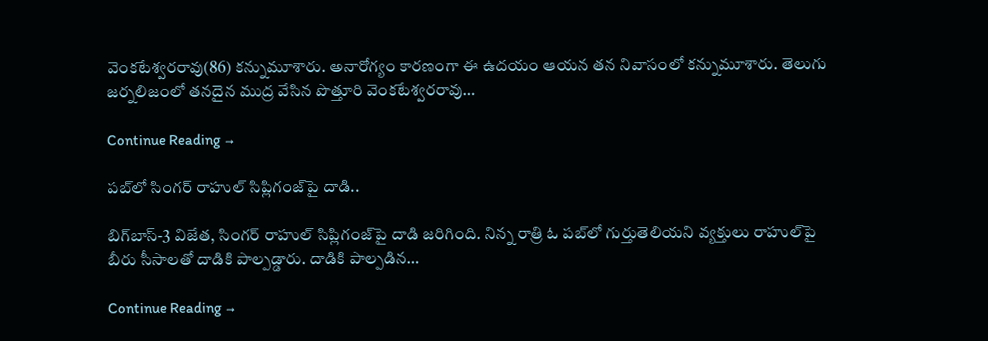వెంకటేశ్వరరావు(86) కన్నుమూశారు. అనారోగ్యం కారణంగా ఈ ఉదయం ఆయన తన నివాసంలో కన్నుమూశారు. తెలుగు జర్నలిజంలో తనదైన ముద్ర వేసిన పొత్తూరి వెంకటేశ్వరరావు…

Continue Reading →

పబ్‌లో సింగర్‌ రాహుల్‌ సిప్లిగంజ్‌పై దాడి..

బిగ్‌బాస్‌-3 విజేత, సింగర్‌ రాహుల్‌ సిప్లిగంజ్‌పై దాడి జరిగింది. నిన్న రాత్రి ఓ పబ్‌లో గుర్తుతెలియని వ్యక్తులు రాహుల్‌పై బీరు సీసాలతో దాడికి పాల్పడ్డారు. దాడికి పాల్పడిన…

Continue Reading →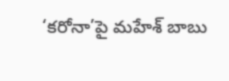‘కరోనా’పై మహేశ్ బాబు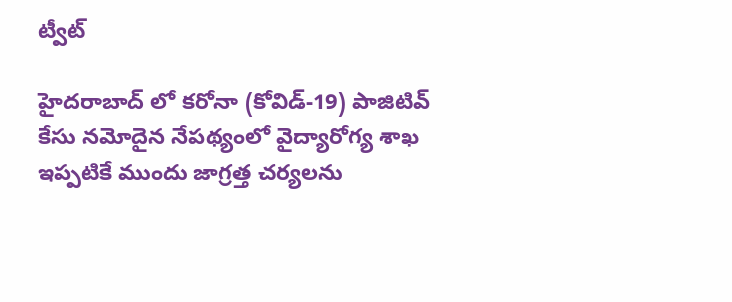ట్వీట్

హైదరాబాద్ లో కరోనా (కోవిడ్-19) పాజిటివ్‌ కేసు నమోదైన నేపథ్యంలో వైద్యారోగ్య శాఖ ఇప్పటికే ముందు జాగ్రత్త చర్యలను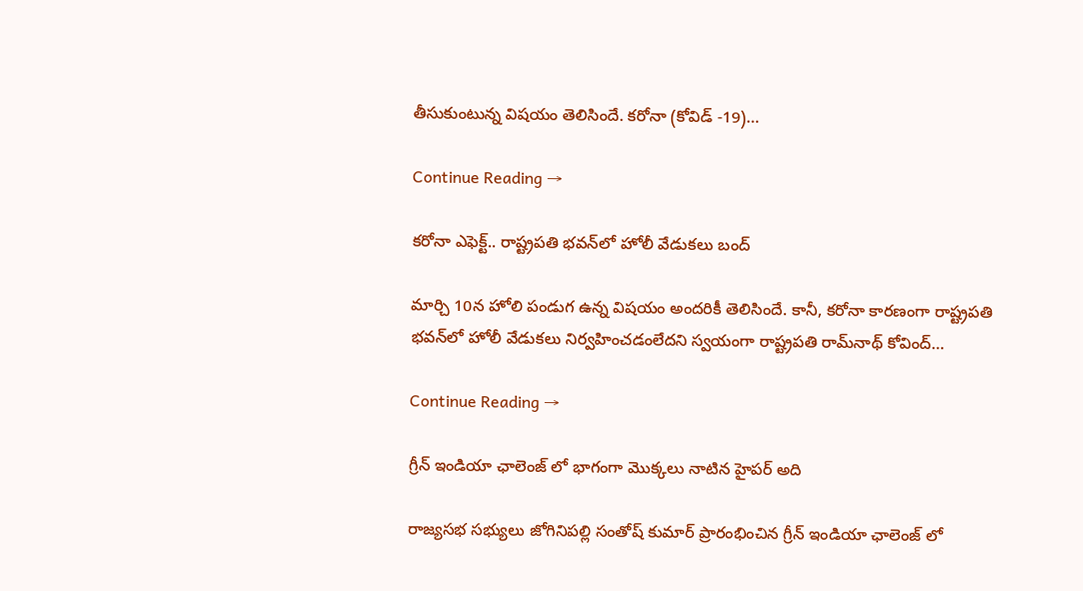తీసుకుంటున్న విషయం తెలిసిందే. కరోనా (కోవిడ్ -19)…

Continue Reading →

కరోనా ఎఫెక్ట్‌.. రాష్ట్రపతి భవన్‌లో హోలీ వేడుకలు బంద్‌

మార్చి 10న హోలి పండుగ ఉన్న విషయం అందరికీ తెలిసిందే. కానీ, కరోనా కారణంగా రాష్ట్రపతి భవన్‌లో హోలీ వేడుకలు నిర్వహించడంలేదని స్వయంగా రాష్ట్రపతి రామ్‌నాథ్‌ కోవింద్‌…

Continue Reading →

గ్రీన్ ఇండియా ఛాలెంజ్ లో భాగంగా మొక్కలు నాటిన హైపర్ అది

రాజ్యసభ సభ్యులు జోగినిపల్లి సంతోష్ కుమార్ ప్రారంభించిన గ్రీన్ ఇండియా ఛాలెంజ్ లో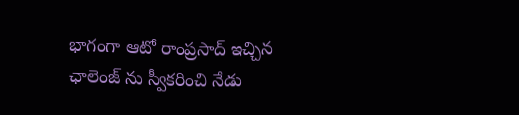భాగంగా ఆటో రాంప్రసాద్ ఇచ్చిన ఛాలెంజ్ ను స్వీకరించి నేడు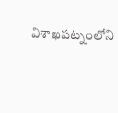విశాఖపట్నంలోని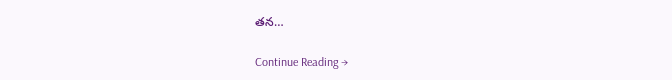తన…

Continue Reading →